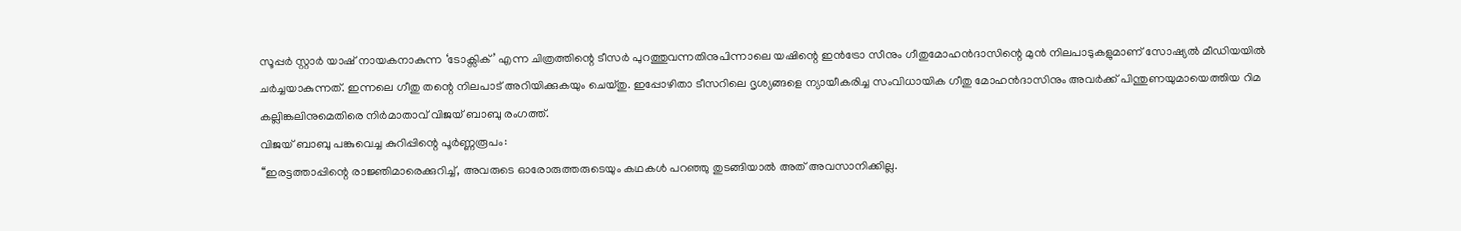സൂപ്പർ സ്റ്റാർ യാഷ് നായകനാകുന്ന ‘ടോക്സിക്’ എന്ന ചിത്രത്തിന്റെ ടീസർ പുറത്തുവന്നതിനുപിന്നാലെ യഷിന്റെ ഇൻട്രോ സീനും ഗീതുമോഹൻദാസിന്റെ മുൻ നിലപാടുകളുമാണ് സോഷ്യൽ മീഡിയയിൽ ചർച്ചയാകുന്നത്. ഇന്നലെ ഗീതു തന്റെ നിലപാട് അറിയിക്കുകയും ചെയ്തു. ഇപ്പോഴിതാ ടീസറിലെ ദൃശ്യങ്ങളെ ന്യായീകരിച്ച സംവിധായിക ഗീതു മോഹൻദാസിനും അവർക്ക് പിന്തുണയുമായെത്തിയ റിമ കല്ലിങ്കലിനുമെതിരെ നിർമാതാവ് വിജയ് ബാബു രംഗത്ത്.
വിജയ് ബാബു പങ്കുവെച്ച കുറിപ്പിന്റെ പൂർണ്ണരൂപം:
‘‘ഇരട്ടത്താപ്പിന്റെ രാജ്ഞിമാരെക്കുറിച്ച്, അവരുടെ ഓരോരുത്തരുടെയും കഥകൾ പറഞ്ഞു തുടങ്ങിയാൽ അത് അവസാനിക്കില്ല.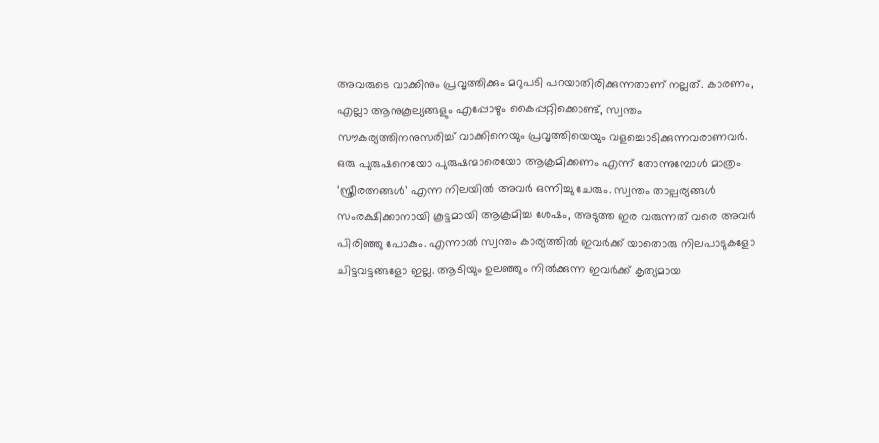അവരുടെ വാക്കിനും പ്രവൃത്തിക്കും മറുപടി പറയാതിരിക്കുന്നതാണ് നല്ലത്. കാരണം, എല്ലാ ആനുകൂല്യങ്ങളും എപ്പോഴും കൈപ്പറ്റിക്കൊണ്ട്, സ്വന്തം സൗകര്യത്തിനനുസരിച്ച് വാക്കിനെയും പ്രവൃത്തിയെയും വളച്ചൊടിക്കുന്നവരാണവർ.
ഒരു പുരുഷനെയോ പുരുഷന്മാരെയോ ആക്രമിക്കണം എന്ന് തോന്നുമ്പോൾ മാത്രം ‘സ്ത്രീരത്നങ്ങൾ’ എന്ന നിലയിൽ അവർ ഒന്നിച്ചു ചേരും. സ്വന്തം താല്പര്യങ്ങൾ സംരക്ഷിക്കാനായി കൂട്ടമായി ആക്രമിച്ച ശേഷം, അടുത്ത ഇര വരുന്നത് വരെ അവർ പിരിഞ്ഞു പോകും. എന്നാൽ സ്വന്തം കാര്യത്തിൽ ഇവർക്ക് യാതൊരു നിലപാടുകളോ ചിട്ടവട്ടങ്ങളോ ഇല്ല. ആടിയും ഉലഞ്ഞും നിൽക്കുന്ന ഇവർക്ക് കൃത്യമായ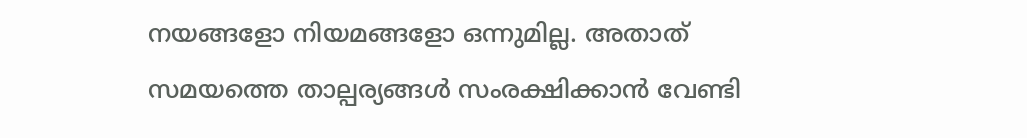നയങ്ങളോ നിയമങ്ങളോ ഒന്നുമില്ല. അതാത് സമയത്തെ താല്പര്യങ്ങൾ സംരക്ഷിക്കാൻ വേണ്ടി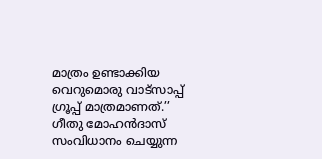മാത്രം ഉണ്ടാക്കിയ വെറുമൊരു വാട്സാപ്പ് ഗ്രൂപ്പ് മാത്രമാണത്.’’
ഗീതു മോഹൻദാസ് സംവിധാനം ചെയ്യുന്ന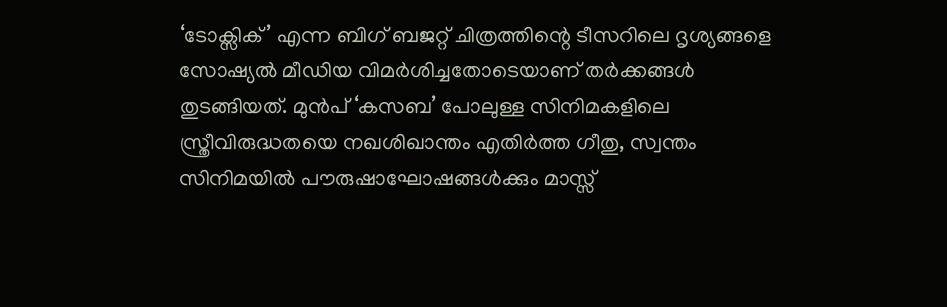‘ടോക്സിക്’ എന്ന ബിഗ് ബജറ്റ് ചിത്രത്തിന്റെ ടീസറിലെ ദൃശ്യങ്ങളെ സോഷ്യൽ മീഡിയ വിമർശിച്ചതോടെയാണ് തർക്കങ്ങൾ തുടങ്ങിയത്. മുൻപ് ‘കസബ’ പോലുള്ള സിനിമകളിലെ സ്ത്രീവിരുദ്ധതയെ നഖശിഖാന്തം എതിർത്ത ഗീതു, സ്വന്തം സിനിമയിൽ പൗരുഷാഘോഷങ്ങൾക്കും മാസ്സ്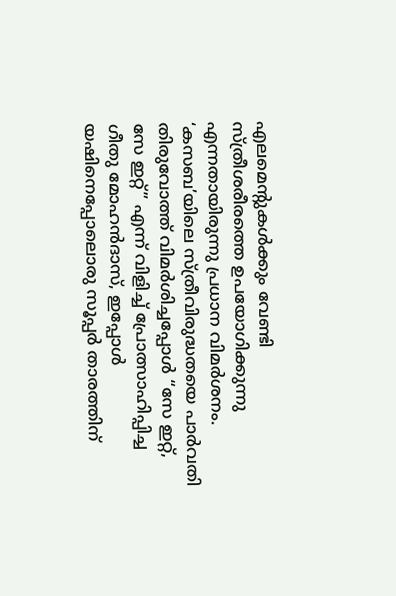എലമെന്റുകൾക്കും വേണ്ടി സ്ത്രീശരീരത്തെ ഉപയോഗിക്കുന്നു എന്നതായിരുന്നു പ്രധാന വിമർശനം.
‘കസബ’യിലെ സ്ത്രീവിരുദ്ധതയെ പാർവതി തിരുവോത്ത് വിമർശിച്ചപ്പോൾ “സേ ഇറ്റ്, സേ ഇറ്റ്” എന്ന് വിളിച്ച് പ്രോത്സാഹിപ്പിച്ച ഗീതു മോഹൻദാസ്, ഇപ്പോൾ യഷിനെപ്പോലൊരു സൂപ്പർ താരത്തിന്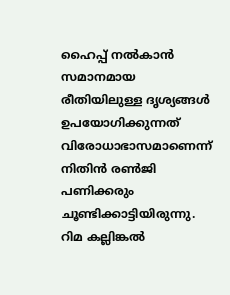ഹൈപ്പ് നൽകാൻ സമാനമായ രീതിയിലുള്ള ദൃശ്യങ്ങൾ ഉപയോഗിക്കുന്നത് വിരോധാഭാസമാണെന്ന് നിതിൻ രൺജി പണിക്കരും ചൂണ്ടിക്കാട്ടിയിരുന്നു. റിമ കല്ലിങ്കൽ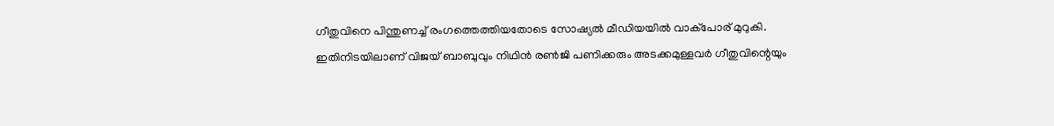ഗീതുവിനെ പിന്തുണച്ച് രംഗത്തെത്തിയതോടെ സോഷ്യൽ മീഡിയയിൽ വാക്പോര് മുറുകി. ഇതിനിടയിലാണ് വിജയ് ബാബുവും നിഥിൻ രൺജി പണിക്കരും അടക്കമുള്ളവർ ഗീതുവിന്റെയും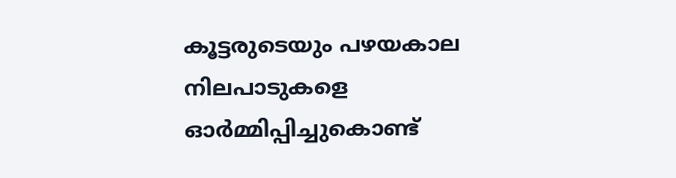കൂട്ടരുടെയും പഴയകാല നിലപാടുകളെ ഓർമ്മിപ്പിച്ചുകൊണ്ട്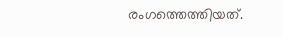രംഗത്തെത്തിയത്.